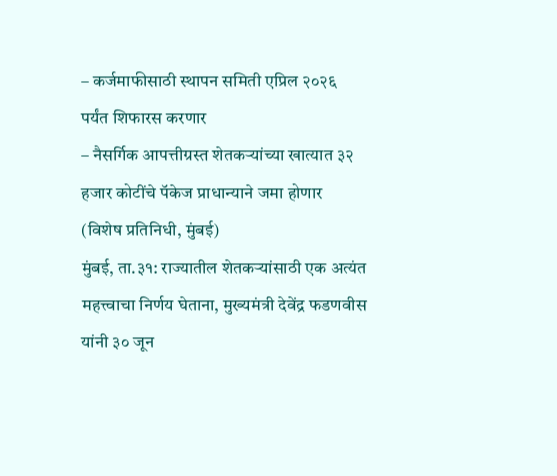– कर्जमाफीसाठी स्थापन समिती एप्रिल २०२६ पर्यंत शिफारस करणार
– नैसर्गिक आपत्तीग्रस्त शेतकऱ्यांच्या खात्यात ३२ हजार कोटींचे पॅकेज प्राधान्याने जमा होणार
(विशेष प्रतिनिधी, मुंबई)
मुंबई, ता.३१: राज्यातील शेतकऱ्यांसाठी एक अत्यंत महत्त्वाचा निर्णय घेताना, मुख्यमंत्री देवेंद्र फडणवीस यांनी ३० जून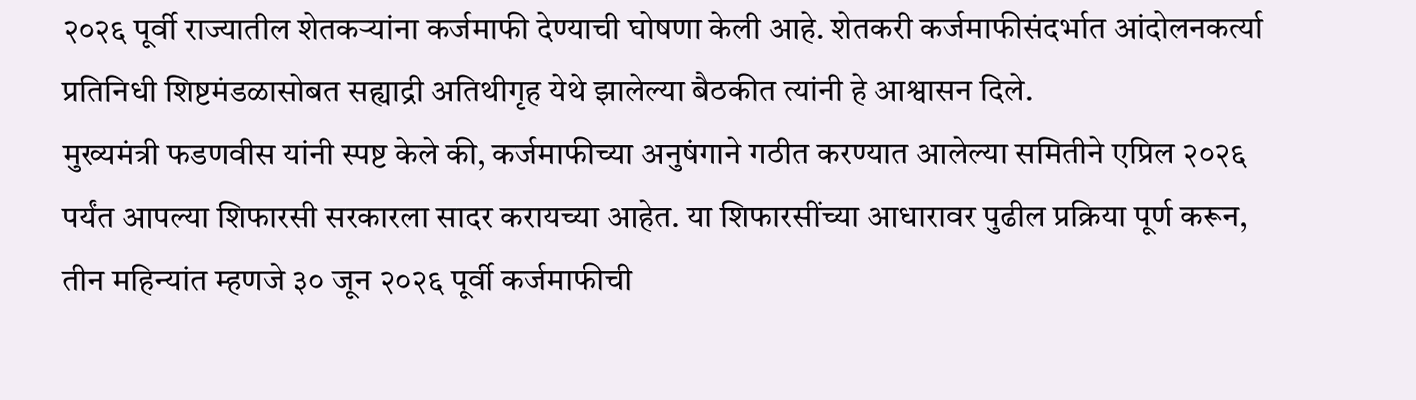२०२६ पूर्वी राज्यातील शेतकऱ्यांना कर्जमाफी देण्याची घोषणा केली आहे. शेतकरी कर्जमाफीसंदर्भात आंदोलनकर्त्या प्रतिनिधी शिष्टमंडळासोबत सह्याद्री अतिथीगृह येथे झालेल्या बैठकीत त्यांनी हे आश्वासन दिले.
मुख्यमंत्री फडणवीस यांनी स्पष्ट केले की, कर्जमाफीच्या अनुषंगाने गठीत करण्यात आलेल्या समितीने एप्रिल २०२६ पर्यंत आपल्या शिफारसी सरकारला सादर करायच्या आहेत. या शिफारसींच्या आधारावर पुढील प्रक्रिया पूर्ण करून, तीन महिन्यांत म्हणजे ३० जून २०२६ पूर्वी कर्जमाफीची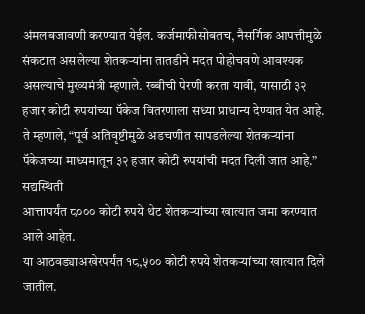अंमलबजावणी करण्यात येईल. कर्जमाफीसोबतच, नैसर्गिक आपत्तीमुळे संकटात असलेल्या शेतकऱ्यांना तातडीने मदत पोहोचवणे आवश्यक असल्याचे मुख्यमंत्री म्हणाले. रब्बीची पेरणी करता यावी, यासाठी ३२ हजार कोटी रुपयांच्या पॅकेज वितरणाला सध्या प्राधान्य देण्यात येत आहे. ते म्हणाले, “पूर्व अतिवृष्टीमुळे अडचणीत सापडलेल्या शेतकऱ्यांना पॅकेजच्या माध्यमातून ३२ हजार कोटी रुपयांची मदत दिली जात आहे.”
सद्यस्थिती
आत्तापर्यंत ८००० कोटी रुपये थेट शेतकऱ्यांच्या खात्यात जमा करण्यात आले आहेत.
या आठवड्याअखेरपर्यंत १८,५०० कोटी रुपये शेतकऱ्यांच्या खात्यात दिले जातील.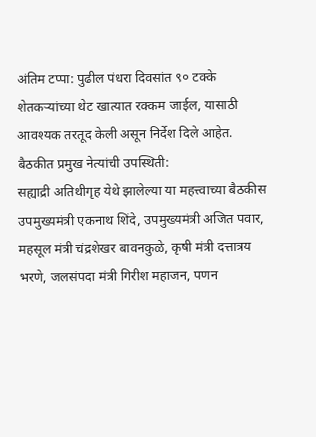अंतिम टप्पा: पुढील पंधरा दिवसांत ९० टक्के शेतकऱ्यांच्या थेट खात्यात रक्कम जाईल, यासाठी आवश्यक तरतूद केली असून निर्देश दिले आहेत.
बैठकीत प्रमुख नेत्यांची उपस्थिती:
सह्याद्री अतिथीगृह येथे झालेल्या या महत्त्वाच्या बैठकीस उपमुख्यमंत्री एकनाथ शिंदे, उपमुख्यमंत्री अजित पवार, महसूल मंत्री चंद्रशेखर बावनकुळे, कृषी मंत्री दत्तात्रय भरणे, जलसंपदा मंत्री गिरीश महाजन, पणन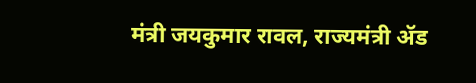मंत्री जयकुमार रावल, राज्यमंत्री ॲड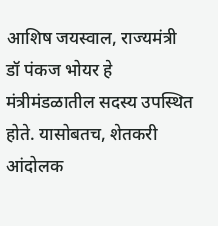आशिष जयस्वाल, राज्यमंत्री डॉ पंकज भोयर हे मंत्रीमंडळातील सदस्य उपस्थित होते. यासोबतच, शेतकरी आंदोलक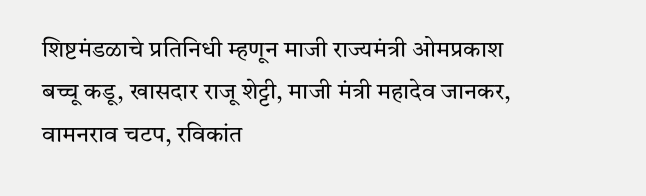शिष्टमंडळाचे प्रतिनिधी म्हणून माजी राज्यमंत्री ओमप्रकाश बच्चू कडू, खासदार राजू शेट्टी, माजी मंत्री महादेव जानकर, वामनराव चटप, रविकांत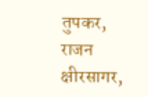तुपकर, राजन क्षीरसागर,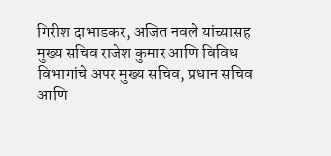गिरीश दाभाडकर, अजित नवले यांच्यासह मुख्य सचिव राजेश कुमार आणि विविध विभागांचे अपर मुख्य सचिव, प्रधान सचिव आणि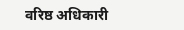वरिष्ठ अधिकारी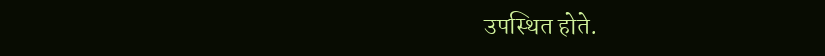उपस्थित होते.